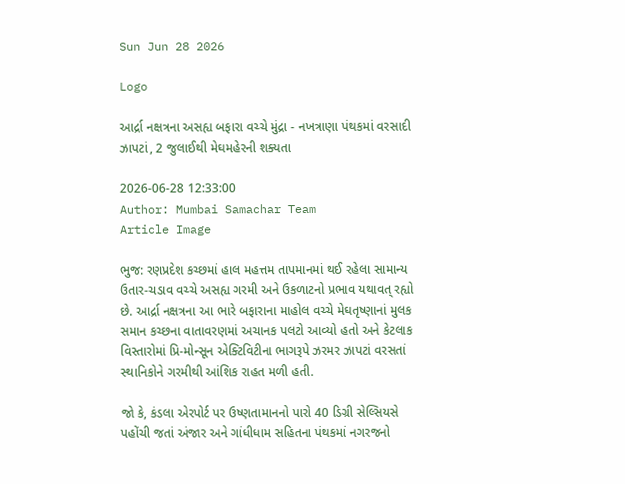Sun Jun 28 2026

Logo

આર્દ્રા નક્ષત્રના અસહ્ય બફારા વચ્ચે મુંદ્રા - નખત્રાણા પંથકમાં વરસાદી ઝાપટાં, 2 જુલાઈથી મેઘમહેરની શક્યતા

2026-06-28 12:33:00
Author: Mumbai Samachar Team
Article Image

ભુજ: રણપ્રદેશ કચ્છમાં હાલ મહત્તમ તાપમાનમાં થઈ રહેલા સામાન્ય ઉતાર-ચડાવ વચ્ચે અસહ્ય ગરમી અને ઉકળાટનો પ્રભાવ યથાવત્ રહ્યો છે. આર્દ્રા નક્ષત્રના આ ભારે બફારાના માહોલ વચ્ચે મેઘતૃષ્ણાનાં મુલક સમાન કચ્છના વાતાવરણમાં અચાનક પલટો આવ્યો હતો અને કેટલાક વિસ્તારોમાં પ્રિ-મોન્સૂન એક્ટિવિટીના ભાગરૂપે ઝરમર ઝાપટાં વરસતાં સ્થાનિકોને ગરમીથી આંશિક રાહત મળી હતી.

જો કે, કંડલા એરપોર્ટ પર ઉષ્ણતામાનનો પારો 40 ડિગ્રી સેલ્સિયસે પહોંચી જતાં અંજાર અને ગાંધીધામ સહિતના પંથકમાં નગરજનો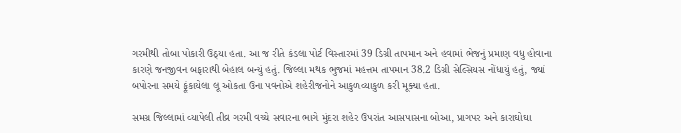ગરમીથી તોબા પોકારી ઉઠ્યા હતા. આ જ રીતે કંડલા પોર્ટ વિસ્તારમાં 39 ડિગ્રી તાપમાન અને હવામાં ભેજનું પ્રમાણ વધુ હોવાના કારણે જનજીવન બફારાથી બેહાલ બન્યું હતું. જિલ્લા મથક ભુજમાં મહત્તમ તાપમાન 38.2 ડિગ્રી સેલ્સિયસ નોંધાયું હતું, જ્યાં બપોરના સમયે ફૂંકાયેલા લૂ ઓકતા ઉના પવનોએ શહેરીજનોને આકુળવ્યાકુળ કરી મૂક્યા હતા.

સમગ્ર જિલ્લામાં વ્યાપેલી તીવ્ર ગરમી વચ્ચે સવારના ભાગે મુંદરા શહેર ઉપરાંત આસપાસના બોઆ, પ્રાગપર અને કારાઘોઘા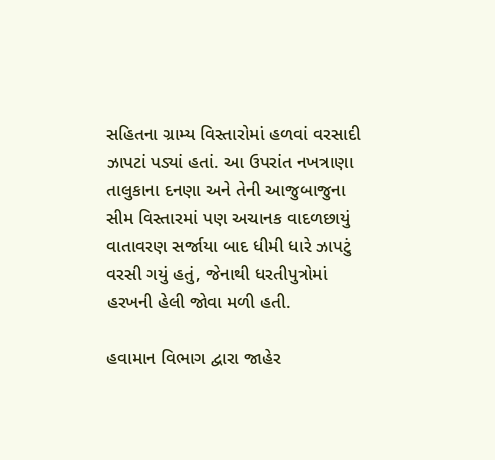સહિતના ગ્રામ્ય વિસ્તારોમાં હળવાં વરસાદી ઝાપટાં પડ્યાં હતાં. આ ઉપરાંત નખત્રાણા તાલુકાના દનણા અને તેની આજુબાજુના સીમ વિસ્તારમાં પણ અચાનક વાદળછાયું વાતાવરણ સર્જાયા બાદ ધીમી ધારે ઝાપટું વરસી ગયું હતું, જેનાથી ધરતીપુત્રોમાં હરખની હેલી જોવા મળી હતી.

હવામાન વિભાગ દ્વારા જાહેર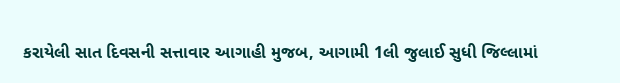કરાયેલી સાત દિવસની સત્તાવાર આગાહી મુજબ, આગામી 1લી જુલાઈ સુધી જિલ્લામાં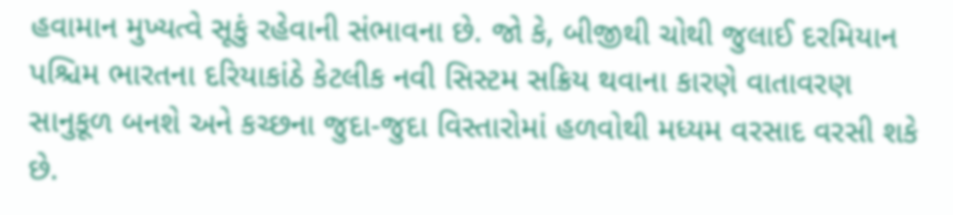હવામાન મુખ્યત્વે સૂકું રહેવાની સંભાવના છે. જો કે, બીજીથી ચોથી જુલાઈ દરમિયાન પશ્ચિમ ભારતના દરિયાકાંઠે કેટલીક નવી સિસ્ટમ સક્રિય થવાના કારણે વાતાવરણ સાનુકૂળ બનશે અને કચ્છના જુદા-જુદા વિસ્તારોમાં હળવોથી મધ્યમ વરસાદ વરસી શકે છે.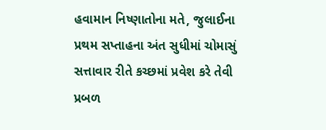હવામાન નિષ્ણાતોના મતે, જુલાઈના પ્રથમ સપ્તાહના અંત સુધીમાં ચોમાસું સત્તાવાર રીતે કચ્છમાં પ્રવેશ કરે તેવી પ્રબળ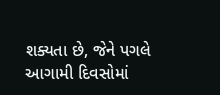શક્યતા છે, જેને પગલે આગામી દિવસોમાં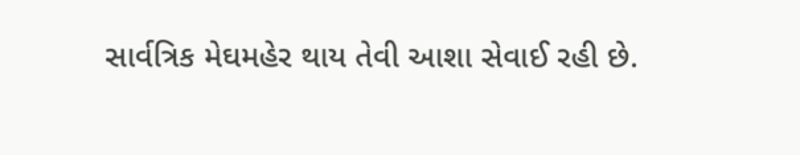સાર્વત્રિક મેઘમહેર થાય તેવી આશા સેવાઈ રહી છે.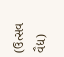(ઉત્સવ વૈદ્ય)